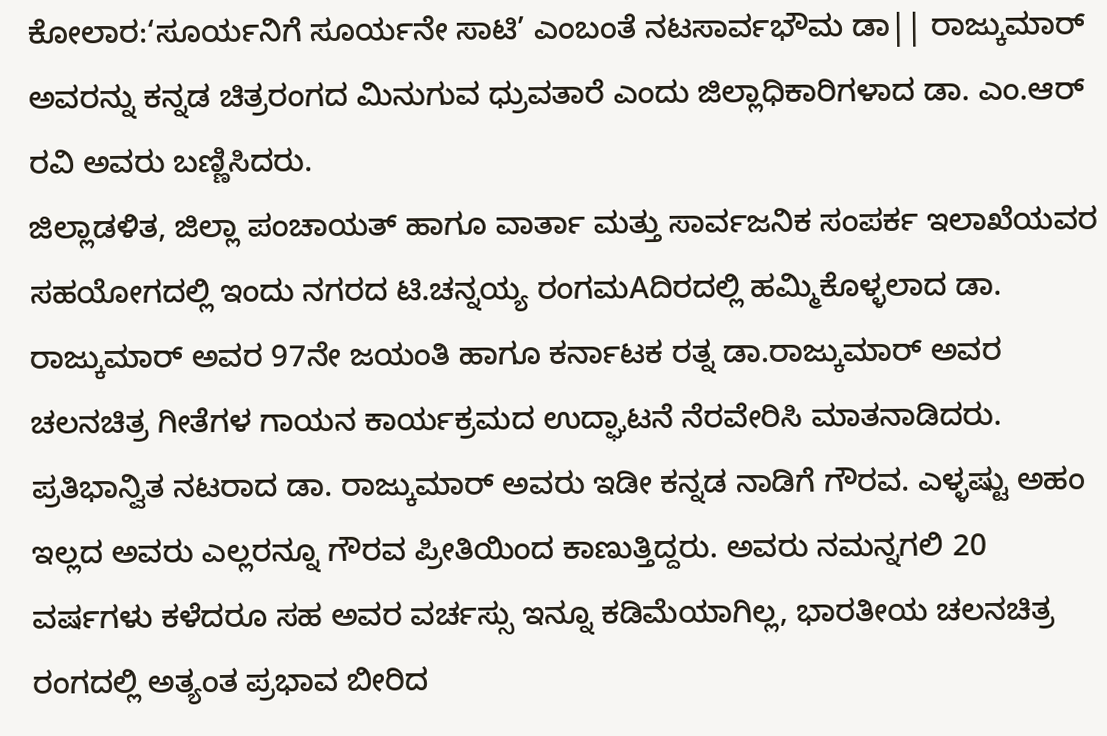ಕೋಲಾರ:‘ಸೂರ್ಯನಿಗೆ ಸೂರ್ಯನೇ ಸಾಟಿ’ ಎಂಬಂತೆ ನಟಸಾರ್ವಭೌಮ ಡಾ|| ರಾಜ್ಕುಮಾರ್ ಅವರನ್ನು ಕನ್ನಡ ಚಿತ್ರರಂಗದ ಮಿನುಗುವ ಧ್ರುವತಾರೆ ಎಂದು ಜಿಲ್ಲಾಧಿಕಾರಿಗಳಾದ ಡಾ. ಎಂ.ಆರ್ ರವಿ ಅವರು ಬಣ್ಣಿಸಿದರು.
ಜಿಲ್ಲಾಡಳಿತ, ಜಿಲ್ಲಾ ಪಂಚಾಯತ್ ಹಾಗೂ ವಾರ್ತಾ ಮತ್ತು ಸಾರ್ವಜನಿಕ ಸಂಪರ್ಕ ಇಲಾಖೆಯವರ ಸಹಯೋಗದಲ್ಲಿ ಇಂದು ನಗರದ ಟಿ.ಚನ್ನಯ್ಯ ರಂಗಮAದಿರದಲ್ಲಿ ಹಮ್ಮಿಕೊಳ್ಳಲಾದ ಡಾ. ರಾಜ್ಕುಮಾರ್ ಅವರ 97ನೇ ಜಯಂತಿ ಹಾಗೂ ಕರ್ನಾಟಕ ರತ್ನ ಡಾ.ರಾಜ್ಕುಮಾರ್ ಅವರ ಚಲನಚಿತ್ರ ಗೀತೆಗಳ ಗಾಯನ ಕಾರ್ಯಕ್ರಮದ ಉದ್ಘಾಟನೆ ನೆರವೇರಿಸಿ ಮಾತನಾಡಿದರು. ಪ್ರತಿಭಾನ್ವಿತ ನಟರಾದ ಡಾ. ರಾಜ್ಕುಮಾರ್ ಅವರು ಇಡೀ ಕನ್ನಡ ನಾಡಿಗೆ ಗೌರವ. ಎಳ್ಳಷ್ಟು ಅಹಂ ಇಲ್ಲದ ಅವರು ಎಲ್ಲರನ್ನೂ ಗೌರವ ಪ್ರೀತಿಯಿಂದ ಕಾಣುತ್ತಿದ್ದರು. ಅವರು ನಮನ್ನಗಲಿ 20 ವರ್ಷಗಳು ಕಳೆದರೂ ಸಹ ಅವರ ವರ್ಚಸ್ಸು ಇನ್ನೂ ಕಡಿಮೆಯಾಗಿಲ್ಲ, ಭಾರತೀಯ ಚಲನಚಿತ್ರ ರಂಗದಲ್ಲಿ ಅತ್ಯಂತ ಪ್ರಭಾವ ಬೀರಿದ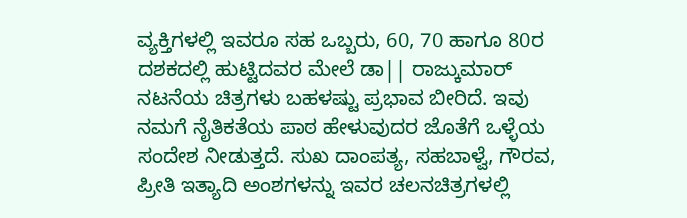ವ್ಯಕ್ತಿಗಳಲ್ಲಿ ಇವರೂ ಸಹ ಒಬ್ಬರು, 60, 70 ಹಾಗೂ 80ರ ದಶಕದಲ್ಲಿ ಹುಟ್ಟಿದವರ ಮೇಲೆ ಡಾ|| ರಾಜ್ಕುಮಾರ್ ನಟನೆಯ ಚಿತ್ರಗಳು ಬಹಳಷ್ಟು ಪ್ರಭಾವ ಬೀರಿದೆ. ಇವು ನಮಗೆ ನೈತಿಕತೆಯ ಪಾಠ ಹೇಳುವುದರ ಜೊತೆಗೆ ಒಳ್ಳೆಯ ಸಂದೇಶ ನೀಡುತ್ತದೆ. ಸುಖ ದಾಂಪತ್ಯ, ಸಹಬಾಳ್ವೆ, ಗೌರವ, ಪ್ರೀತಿ ಇತ್ಯಾದಿ ಅಂಶಗಳನ್ನು ಇವರ ಚಲನಚಿತ್ರಗಳಲ್ಲಿ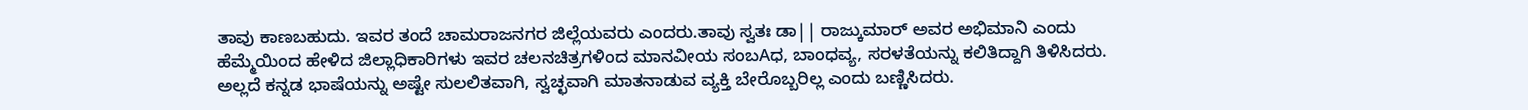ತಾವು ಕಾಣಬಹುದು. ಇವರ ತಂದೆ ಚಾಮರಾಜನಗರ ಜಿಲ್ಲೆಯವರು ಎಂದರು.ತಾವು ಸ್ವತಃ ಡಾ|| ರಾಜ್ಕುಮಾರ್ ಅವರ ಅಭಿಮಾನಿ ಎಂದು ಹೆಮ್ಮೆಯಿಂದ ಹೇಳಿದ ಜಿಲ್ಲಾಧಿಕಾರಿಗಳು ಇವರ ಚಲನಚಿತ್ರಗಳಿಂದ ಮಾನವೀಯ ಸಂಬAಧ, ಬಾಂಧವ್ಯ, ಸರಳತೆಯನ್ನು ಕಲಿತಿದ್ದಾಗಿ ತಿಳಿಸಿದರು. ಅಲ್ಲದೆ ಕನ್ನಡ ಭಾಷೆಯನ್ನು ಅಷ್ಟೇ ಸುಲಲಿತವಾಗಿ, ಸ್ವಚ್ಛವಾಗಿ ಮಾತನಾಡುವ ವ್ಯಕ್ತಿ ಬೇರೊಬ್ಬರಿಲ್ಲ ಎಂದು ಬಣ್ಣಿಸಿದರು.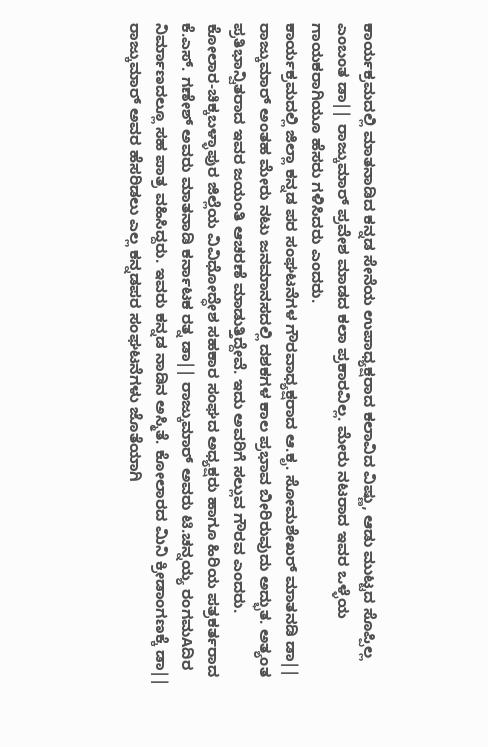ಕಾರ್ಯಕ್ರಮದಲ್ಲಿ ಮಾತನಾಡಿದ ಕನ್ನಡ ಸೇನೆಯ ಉಪಾಧ್ಯಕ್ಷರಾದ ಕಲಾವಿದ ವಿಷ್ಣು, ಆಡು ಮುಟ್ಟದ ಸೊಪ್ಪಿಲ್ಲ ಎಂಬಂತ ಡಾ|| ರಾಜ್ಕುಮಾರ್ ಪ್ರವೇಶ ಮಾಡದ ಕಲಾ ಪ್ರಕಾರವಿಲ್ಲ. ಮೇರು ನಟರಾದ ಇವರ ಒಳ್ಳೆಯ ಗಾಯಕರಾಗಿಯೂ ಹೆಸರು ಗಳಿಸಿದರು ಎಂದರು.
ಕಾರ್ಯಕ್ರಮದಲ್ಲಿ ಜಿಲ್ಲಾ ಕನ್ನಡ ಪರ ಸಂಘಟನೆಗಳ ಗೌರವಾಧ್ಯಕ್ಷರಾದ ಆ.ಕೃ. ಸೋಮಶೇಖರ್ ಮಾತನಡಿ ಡಾ|| ರಾಜ್ಕುಮಾರ್ ಅಂತಹ ಮೇರು ನಟು ಜನಮಾನಸದಲ್ಲಿ ದಶಕಗಳ ಕಾಲ ಪ್ರಭಾವ ಬೀರಿರುವುದು ಅದ್ಭುತ. ಅತ್ಯಂತ ಪ್ರತಿಭಾನ್ವಿತರಾದ ಇವರ ಜಯಂತಿ ಆಚರಣೆ ಮಾಡುತ್ತಿದ್ದೇವೆ. ಇದು ಅವರಿಗೆ ಸಲ್ಲುವ ಗೌರವ ಎಂದರು.
ಕೋಲಾರ-ಚಿಕ್ಕಬಳ್ಳಾಪುರ ಜಿಲ್ಲೆಯ ವಿವಿಧೋದ್ಧೇಶ ಸಹಕಾರ ಸಂಘದ ಅಧ್ಯಕ್ಷರು ಹಾಗೂ ಹಿರಿಯ ಪತ್ರಕರ್ತರಾದ ಕೆ.ಎಸ್. ಗಣೇಶ್ ಅವರು ಮಾತನಾಡಿ ಕರ್ನಾಟಕ ರತ್ನ ಡಾ|| ರಾಜ್ಕುಮಾರ್ ಅವರು ಟಿ.ಚನ್ನಯ್ಯ ರಂಗಮAದಿರ ನಿರ್ಮಾಣದಲ್ಲೂ ಸಹ ಪಾತ್ರ ವಹಿಸಿದ್ದರು. ಇವರು ಕನ್ನಡ ನಾಡಿನ ಅಸ್ಮಿತೆ. ಕೋಲಾರದ ಮಿನಿ ಕ್ರೀಡಾಂಗಣಕ್ಕೆ ಡಾ|| ರಾಜ್ಕುಮಾರ್ ಅವರ ಹೆಸರಿಡಲು ಎಲ್ಲ ಕನ್ನಡಪರ ಸಂಘಟನೆಗಳು ಜೊತೆಯಾಗಿ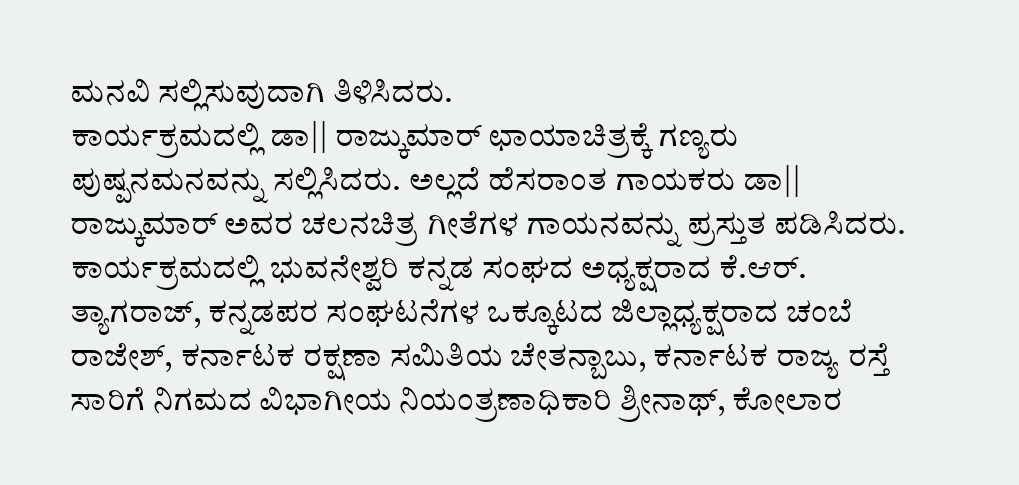ಮನವಿ ಸಲ್ಲಿಸುವುದಾಗಿ ತಿಳಿಸಿದರು.
ಕಾರ್ಯಕ್ರಮದಲ್ಲಿ ಡಾ|| ರಾಜ್ಕುಮಾರ್ ಛಾಯಾಚಿತ್ರಕ್ಕೆ ಗಣ್ಯರು ಪುಷ್ಪನಮನವನ್ನು ಸಲ್ಲಿಸಿದರು. ಅಲ್ಲದೆ ಹೆಸರಾಂತ ಗಾಯಕರು ಡಾ|| ರಾಜ್ಕುಮಾರ್ ಅವರ ಚಲನಚಿತ್ರ ಗೀತೆಗಳ ಗಾಯನವನ್ನು ಪ್ರಸ್ತುತ ಪಡಿಸಿದರು.
ಕಾರ್ಯಕ್ರಮದಲ್ಲಿ ಭುವನೇಶ್ವರಿ ಕನ್ನಡ ಸಂಘದ ಅಧ್ಯಕ್ಷರಾದ ಕೆ.ಆರ್. ತ್ಯಾಗರಾಜ್, ಕನ್ನಡಪರ ಸಂಘಟನೆಗಳ ಒಕ್ಕೂಟದ ಜಿಲ್ಲಾಧ್ಯಕ್ಷರಾದ ಚಂಬೆ ರಾಜೇಶ್, ಕರ್ನಾಟಕ ರಕ್ಷಣಾ ಸಮಿತಿಯ ಚೇತನ್ಬಾಬು, ಕರ್ನಾಟಕ ರಾಜ್ಯ ರಸ್ತೆ ಸಾರಿಗೆ ನಿಗಮದ ವಿಭಾಗೀಯ ನಿಯಂತ್ರಣಾಧಿಕಾರಿ ಶ್ರೀನಾಥ್, ಕೋಲಾರ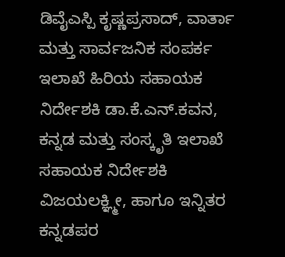ಡಿವೈಎಸ್ಪಿ ಕೃಷ್ಣಪ್ರಸಾದ್, ವಾರ್ತಾ ಮತ್ತು ಸಾರ್ವಜನಿಕ ಸಂಪರ್ಕ ಇಲಾಖೆ ಹಿರಿಯ ಸಹಾಯಕ ನಿರ್ದೇಶಕಿ ಡಾ.ಕೆ.ಎನ್.ಕವನ, ಕನ್ನಡ ಮತ್ತು ಸಂಸ್ಕೃತಿ ಇಲಾಖೆ ಸಹಾಯಕ ನಿರ್ದೇಶಕಿ ವಿಜಯಲಕ್ಞ್ಮೀ, ಹಾಗೂ ಇನ್ನಿತರ ಕನ್ನಡಪರ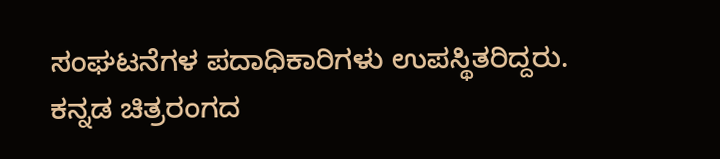ಸಂಘಟನೆಗಳ ಪದಾಧಿಕಾರಿಗಳು ಉಪಸ್ಥಿತರಿದ್ದರು.
ಕನ್ನಡ ಚಿತ್ರರಂಗದ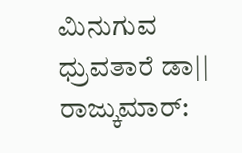ಮಿನುಗುವ ಧ್ರುವತಾರೆ ಡಾ|| ರಾಜ್ಕುಮಾರ್: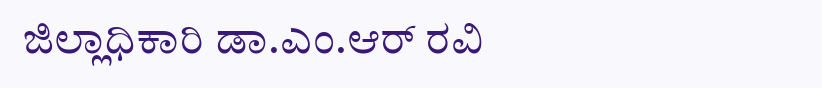ಜಿಲ್ಲಾಧಿಕಾರಿ ಡಾ.ಎಂ.ಆರ್ ರವಿ